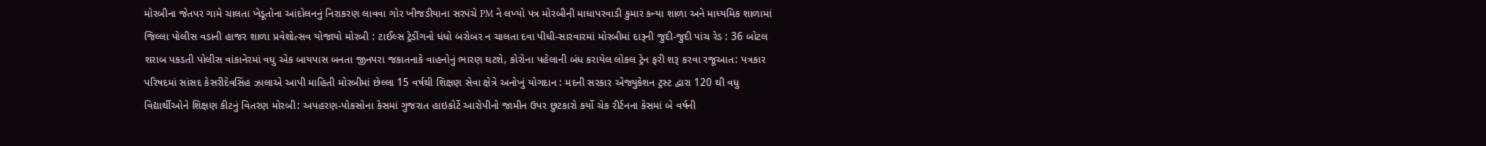મોરબીના જેતપર ગામે ચાલતા ખેડૂતોના આંદોલનનું નિરાકરણ લાવવા ગોર ખીજડીયાના સરપંચે PM ને લખ્યો પત્ર મોરબીની માધાપરવાડી કુમાર કન્યા શાળા અને માધ્યમિક શાળામાં જિલ્લા પોલીસ વડાની હાજર શાળા પ્રવેશોત્સવ યોજાયો મોરબી : ટાઈલ્સ ટ્રેડીંગનો ધંધો બરોબર ન ચાલતા દવા પીધી-સારવારમાં મોરબીમાં દારૂની જુદી-જુદી પાંચ રેડ : 36 બોટલ શરાબ પકડતી પોલીસ વાંકાનેરમાં વધુ એક બાયપાસ બનતા જીનપરા જકાતનાકે વાહનોનું ભારણ ઘટશે, કોરોના પહેલાની બંધ કરાયેલ લોકલ ટ્રેન ફરી શરૂ કરવા રજૂઆત: પત્રકાર પરિષદમાં સાંસદ કેસરીદેવસિંહ ઝાલાએ આપી માહિતી મોરબીમાં છેલ્લા 15 વર્ષથી શિક્ષણ સેવા ક્ષેત્રે અનોખું યોગદાન : મદની સરકાર એજ્યુકેશન ટ્રસ્ટ દ્વારા 120 થી વધુ વિદ્યાર્થીઓને શિક્ષણ કીટનું વિતરણ મોરબી: અપહરણ-પોકસોના કેસમાં ગુજરાત હાઇકોર્ટે આરોપીનો જામીન ઉપર છુટકારો કર્યો ચેક રીર્ટનના કેસમાં બે વર્ષની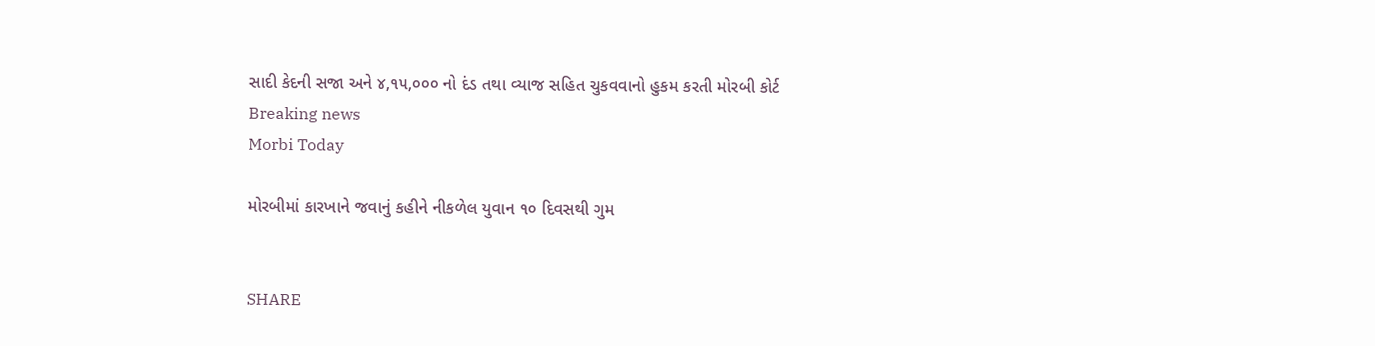સાદી કેદની સજા અને ૪,૧૫,૦૦૦ નો દંડ તથા વ્યાજ સહિત ચુકવવાનો હુકમ કરતી મોરબી કોર્ટ
Breaking news
Morbi Today

મોરબીમાં કારખાને જવાનું કહીને નીકળેલ યુવાન ૧૦ દિવસથી ગુમ


SHARE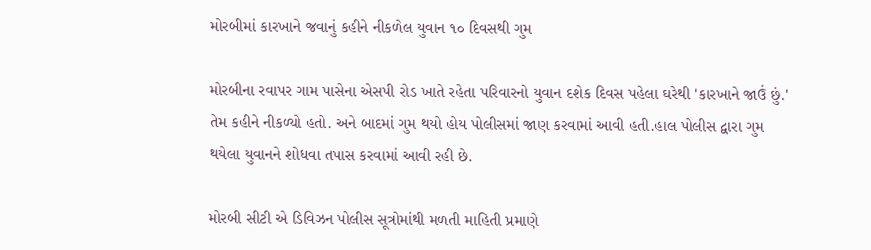મોરબીમાં કારખાને જવાનું કહીને નીકળેલ યુવાન ૧૦ દિવસથી ગુમ

મોરબીના રવાપર ગામ પાસેના એસપી રોડ ખાતે રહેતા પરિવારનો યુવાન દશેક દિવસ પહેલા ઘરેથી 'કારખાને જાઉં છું.' તેમ કહીને નીકળ્યો હતો. અને બાદમાં ગુમ થયો હોય પોલીસમાં જાણ કરવામાં આવી હતી.હાલ પોલીસ દ્વારા ગુમ થયેલા યુવાનને શોધવા તપાસ કરવામાં આવી રહી છે.

મોરબી સીટી એ ડિવિઝન પોલીસ સૂત્રોમાંથી મળતી માહિતી પ્રમાણે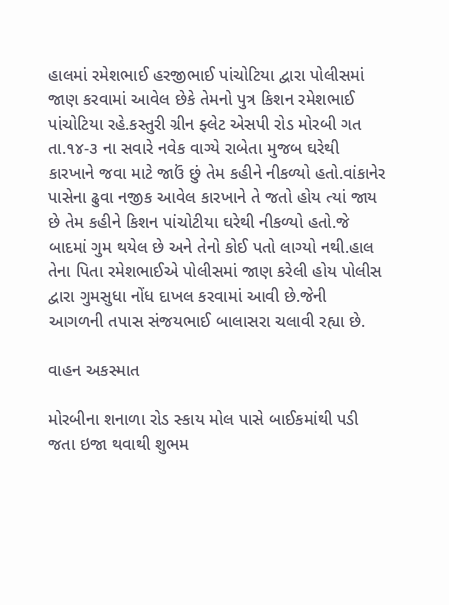હાલમાં રમેશભાઈ હરજીભાઈ પાંચોટિયા દ્વારા પોલીસમાં જાણ કરવામાં આવેલ છેકે તેમનો પુત્ર કિશન રમેશભાઈ પાંચોટિયા રહે.કસ્તુરી ગ્રીન ફ્લેટ એસપી રોડ મોરબી ગત તા.૧૪-૩ ના સવારે નવેક વાગ્યે રાબેતા મુજબ ઘરેથી કારખાને જવા માટે જાઉં છું તેમ કહીને નીકળ્યો હતો.વાંકાનેર પાસેના ઢુવા નજીક આવેલ કારખાને તે જતો હોય ત્યાં જાય છે તેમ કહીને કિશન પાંચોટીયા ઘરેથી નીકળ્યો હતો.જે બાદમાં ગુમ થયેલ છે અને તેનો કોઈ પતો લાગ્યો નથી.હાલ તેના પિતા રમેશભાઈએ પોલીસમાં જાણ કરેલી હોય પોલીસ દ્વારા ગુમસુધા નોંધ દાખલ કરવામાં આવી છે.જેની આગળની તપાસ સંજયભાઈ બાલાસરા ચલાવી રહ્યા છે.

વાહન અકસ્માત

મોરબીના શનાળા રોડ સ્કાય મોલ પાસે બાઈકમાંથી પડી જતા ઇજા થવાથી શુભમ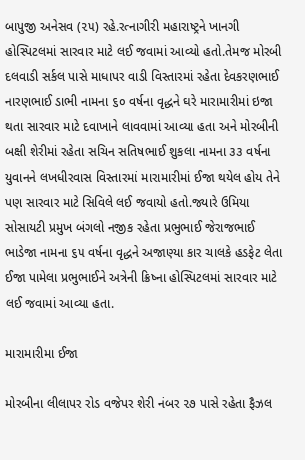બાપુજી અનેસવ (૨૫) રહે.રત્નાગીરી મહારાષ્ટ્રને ખાનગી હોસ્પિટલમાં સારવાર માટે લઈ જવામાં આવ્યો હતો.તેમજ મોરબી દલવાડી સર્કલ પાસે માધાપર વાડી વિસ્તારમાં રહેતા દેવકરણભાઈ નારણભાઈ ડાભી નામના ૬૦ વર્ષના વૃદ્ધને ઘરે મારામારીમાં ઇજા થતા સારવાર માટે દવાખાને લાવવામાં આવ્યા હતા અને મોરબીની બક્ષી શેરીમાં રહેતા સચિન સતિષભાઈ શુકલા નામના ૩૩ વર્ષના યુવાનને લખધીરવાસ વિસ્તારમાં મારામારીમાં ઈજા થયેલ હોય તેને પણ સારવાર માટે સિવિલે લઈ જવાયો હતો.જ્યારે ઉમિયા સોસાયટી પ્રમુખ બંગલો નજીક રહેતા પ્રભુભાઈ જેરાજભાઈ ભાડેજા નામના ૬૫ વર્ષના વૃદ્ધને અજાણ્યા કાર ચાલકે હડફેટ લેતા ઈજા પામેલા પ્રભુભાઈને અત્રેની ક્રિષ્ના હોસ્પિટલમાં સારવાર માટે લઈ જવામાં આવ્યા હતા.

મારામારીમા ઈજા

મોરબીના લીલાપર રોડ વજેપર શેરી નંબર ૨૭ પાસે રહેતા ફૈઝલ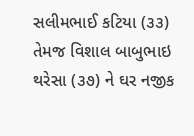સલીમભાઈ કટિયા (૩૩) તેમજ વિશાલ બાબુભાઇ થરેસા (૩૭) ને ઘર નજીક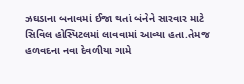ઝઘડાના બનાવમાં ઈજા થતાં બંનેને સારવાર માટે સિવિલ હોસ્પિટલમાં લાવવામાં આવ્યા હતા.તેમજ હળવદના નવા દેવળીયા ગામે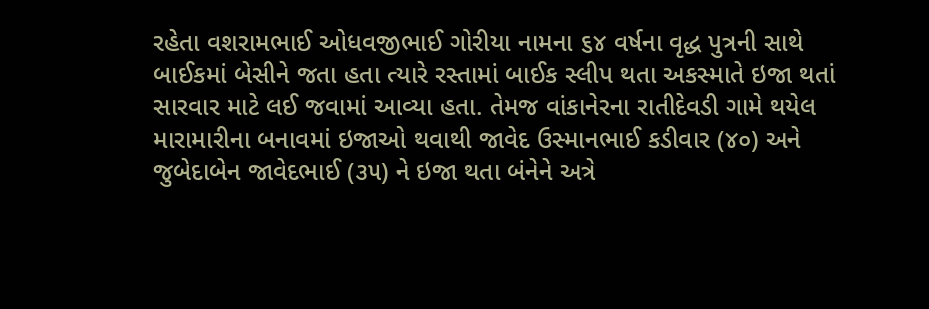રહેતા વશરામભાઈ ઓધવજીભાઈ ગોરીયા નામના ૬૪ વર્ષના વૃદ્ધ પુત્રની સાથે બાઈકમાં બેસીને જતા હતા ત્યારે રસ્તામાં બાઈક સ્લીપ થતા અકસ્માતે ઇજા થતાં સારવાર માટે લઈ જવામાં આવ્યા હતા. તેમજ વાંકાનેરના રાતીદેવડી ગામે થયેલ મારામારીના બનાવમાં ઇજાઓ થવાથી જાવેદ ઉસ્માનભાઈ કડીવાર (૪૦) અને જુબેદાબેન જાવેદભાઈ (૩૫) ને ઇજા થતા બંનેને અત્રે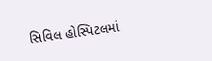સિવિલ હોસ્પિટલમાં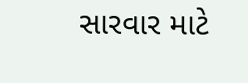સારવાર માટે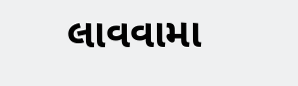લાવવામા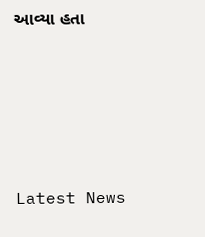આવ્યા હતા






Latest News